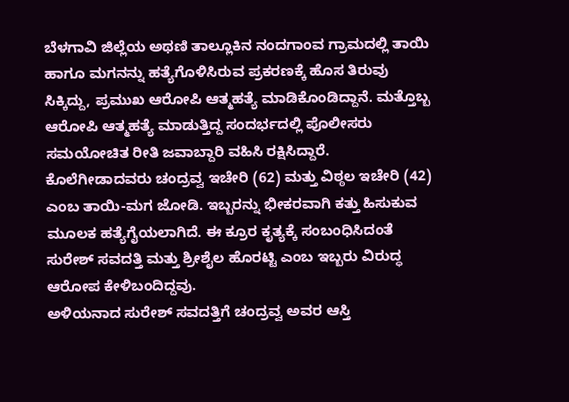ಬೆಳಗಾವಿ ಜಿಲ್ಲೆಯ ಅಥಣಿ ತಾಲ್ಲೂಕಿನ ನಂದಗಾಂವ ಗ್ರಾಮದಲ್ಲಿ ತಾಯಿ ಹಾಗೂ ಮಗನನ್ನು ಹತ್ಯೆಗೊಳಿಸಿರುವ ಪ್ರಕರಣಕ್ಕೆ ಹೊಸ ತಿರುವು ಸಿಕ್ಕಿದ್ದು, ಪ್ರಮುಖ ಆರೋಪಿ ಆತ್ಮಹತ್ಯೆ ಮಾಡಿಕೊಂಡಿದ್ದಾನೆ. ಮತ್ತೊಬ್ಬ ಆರೋಪಿ ಆತ್ಮಹತ್ಯೆ ಮಾಡುತ್ತಿದ್ದ ಸಂದರ್ಭದಲ್ಲಿ ಪೊಲೀಸರು ಸಮಯೋಚಿತ ರೀತಿ ಜವಾಬ್ದಾರಿ ವಹಿಸಿ ರಕ್ಷಿಸಿದ್ದಾರೆ.
ಕೊಲೆಗೀಡಾದವರು ಚಂದ್ರವ್ವ ಇಚೇರಿ (62) ಮತ್ತು ವಿಠ್ಠಲ ಇಚೇರಿ (42) ಎಂಬ ತಾಯಿ-ಮಗ ಜೋಡಿ. ಇಬ್ಬರನ್ನು ಭೀಕರವಾಗಿ ಕತ್ತು ಹಿಸುಕುವ ಮೂಲಕ ಹತ್ಯೆಗೈಯಲಾಗಿದೆ. ಈ ಕ್ರೂರ ಕೃತ್ಯಕ್ಕೆ ಸಂಬಂಧಿಸಿದಂತೆ ಸುರೇಶ್ ಸವದತ್ತಿ ಮತ್ತು ಶ್ರೀಶೈಲ ಹೊರಟ್ಟಿ ಎಂಬ ಇಬ್ಬರು ವಿರುದ್ಧ ಆರೋಪ ಕೇಳಿಬಂದಿದ್ದವು.
ಅಳಿಯನಾದ ಸುರೇಶ್ ಸವದತ್ತಿಗೆ ಚಂದ್ರವ್ವ ಅವರ ಆಸ್ತಿ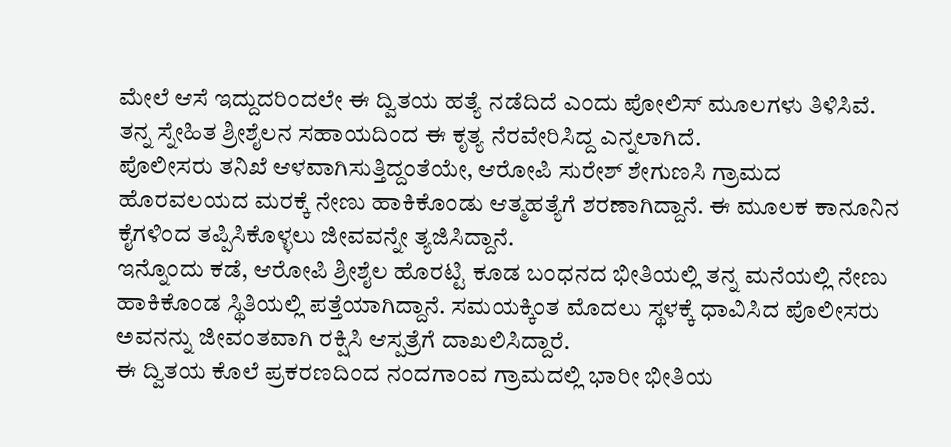ಮೇಲೆ ಆಸೆ ಇದ್ದುದರಿಂದಲೇ ಈ ದ್ವಿತಯ ಹತ್ಯೆ ನಡೆದಿದೆ ಎಂದು ಪೋಲಿಸ್ ಮೂಲಗಳು ತಿಳಿಸಿವೆ. ತನ್ನ ಸ್ನೇಹಿತ ಶ್ರೀಶೈಲನ ಸಹಾಯದಿಂದ ಈ ಕೃತ್ಯ ನೆರವೇರಿಸಿದ್ದ ಎನ್ನಲಾಗಿದೆ.
ಪೊಲೀಸರು ತನಿಖೆ ಆಳವಾಗಿಸುತ್ತಿದ್ದಂತೆಯೇ, ಆರೋಪಿ ಸುರೇಶ್ ಶೇಗುಣಸಿ ಗ್ರಾಮದ ಹೊರವಲಯದ ಮರಕ್ಕೆ ನೇಣು ಹಾಕಿಕೊಂಡು ಆತ್ಮಹತ್ಯೆಗೆ ಶರಣಾಗಿದ್ದಾನೆ. ಈ ಮೂಲಕ ಕಾನೂನಿನ ಕೈಗಳಿಂದ ತಪ್ಪಿಸಿಕೊಳ್ಳಲು ಜೀವವನ್ನೇ ತ್ಯಜಿಸಿದ್ದಾನೆ.
ಇನ್ನೊಂದು ಕಡೆ, ಆರೋಪಿ ಶ್ರೀಶೈಲ ಹೊರಟ್ಟಿ ಕೂಡ ಬಂಧನದ ಭೀತಿಯಲ್ಲಿ ತನ್ನ ಮನೆಯಲ್ಲಿ ನೇಣು ಹಾಕಿಕೊಂಡ ಸ್ಥಿತಿಯಲ್ಲಿ ಪತ್ತೆಯಾಗಿದ್ದಾನೆ. ಸಮಯಕ್ಕಿಂತ ಮೊದಲು ಸ್ಥಳಕ್ಕೆ ಧಾವಿಸಿದ ಪೊಲೀಸರು ಅವನನ್ನು ಜೀವಂತವಾಗಿ ರಕ್ಷಿಸಿ ಆಸ್ಪತ್ರೆಗೆ ದಾಖಲಿಸಿದ್ದಾರೆ.
ಈ ದ್ವಿತಯ ಕೊಲೆ ಪ್ರಕರಣದಿಂದ ನಂದಗಾಂವ ಗ್ರಾಮದಲ್ಲಿ ಭಾರೀ ಭೀತಿಯ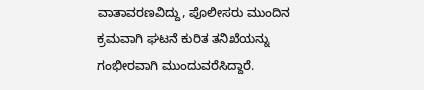ವಾತಾವರಣವಿದ್ದು, ಪೊಲೀಸರು ಮುಂದಿನ ಕ್ರಮವಾಗಿ ಘಟನೆ ಕುರಿತ ತನಿಖೆಯನ್ನು ಗಂಭೀರವಾಗಿ ಮುಂದುವರೆಸಿದ್ದಾರೆ.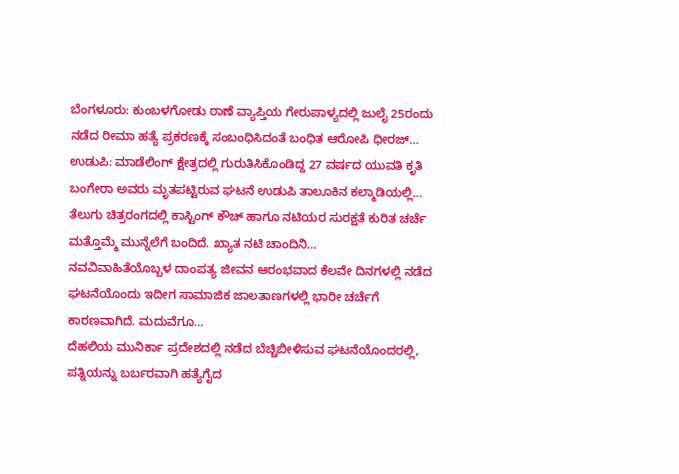ಬೆಂಗಳೂರು: ಕುಂಬಳಗೋಡು ಠಾಣೆ ವ್ಯಾಪ್ತಿಯ ಗೇರುಪಾಳ್ಯದಲ್ಲಿ ಜುಲೈ 25ರಂದು ನಡೆದ ರೀಮಾ ಹತ್ಯೆ ಪ್ರಕರಣಕ್ಕೆ ಸಂಬಂಧಿಸಿದಂತೆ ಬಂಧಿತ ಆರೋಪಿ ಧೀರಜ್…
ಉಡುಪಿ: ಮಾಡೆಲಿಂಗ್ ಕ್ಷೇತ್ರದಲ್ಲಿ ಗುರುತಿಸಿಕೊಂಡಿದ್ದ 27 ವರ್ಷದ ಯುವತಿ ಕೃತಿ ಬಂಗೇರಾ ಅವರು ಮೃತಪಟ್ಟಿರುವ ಘಟನೆ ಉಡುಪಿ ತಾಲೂಕಿನ ಕಲ್ಮಾಡಿಯಲ್ಲಿ…
ತೆಲುಗು ಚಿತ್ರರಂಗದಲ್ಲಿ ಕಾಸ್ಟಿಂಗ್ ಕೌಚ್ ಹಾಗೂ ನಟಿಯರ ಸುರಕ್ಷತೆ ಕುರಿತ ಚರ್ಚೆ ಮತ್ತೊಮ್ಮೆ ಮುನ್ನೆಲೆಗೆ ಬಂದಿದೆ. ಖ್ಯಾತ ನಟಿ ಚಾಂದಿನಿ…
ನವವಿವಾಹಿತೆಯೊಬ್ಬಳ ದಾಂಪತ್ಯ ಜೀವನ ಆರಂಭವಾದ ಕೆಲವೇ ದಿನಗಳಲ್ಲಿ ನಡೆದ ಘಟನೆಯೊಂದು ಇದೀಗ ಸಾಮಾಜಿಕ ಜಾಲತಾಣಗಳಲ್ಲಿ ಭಾರೀ ಚರ್ಚೆಗೆ ಕಾರಣವಾಗಿದೆ. ಮದುವೆಗೂ…
ದೆಹಲಿಯ ಮುನಿರ್ಕಾ ಪ್ರದೇಶದಲ್ಲಿ ನಡೆದ ಬೆಚ್ಚಿಬೀಳಿಸುವ ಘಟನೆಯೊಂದರಲ್ಲಿ, ಪತ್ನಿಯನ್ನು ಬರ್ಬರವಾಗಿ ಹತ್ಯೆಗೈದ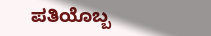ಪತಿಯೊಬ್ಬ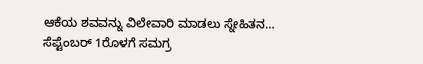ಆಕೆಯ ಶವವನ್ನು ವಿಲೇವಾರಿ ಮಾಡಲು ಸ್ನೇಹಿತನ…
ಸೆಪ್ಟೆಂಬರ್ 1ರೊಳಗೆ ಸಮಗ್ರ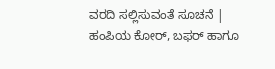ವರದಿ ಸಲ್ಲಿಸುವಂತೆ ಸೂಚನೆ | ಹಂಪಿಯ ಕೋರ್, ಬಫರ್ ಹಾಗೂ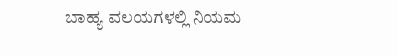ಬಾಹ್ಯ ವಲಯಗಳಲ್ಲಿ ನಿಯಮ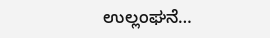ಉಲ್ಲಂಘನೆ…